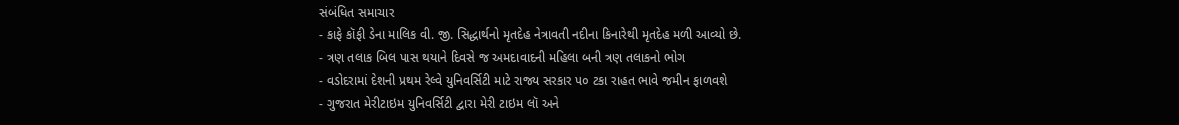સંબંધિત સમાચાર
- કાફે કૉફી ડેના માલિક વી. જી. સિદ્ધાર્થનો મૃતદેહ નેત્રાવતી નદીના કિનારેથી મૃતદેહ મળી આવ્યો છે.
- ત્રણ તલાક બિલ પાસ થયાને દિવસે જ અમદાવાદની મહિલા બની ત્રણ તલાકનો ભોગ
- વડોદરામાં દેશની પ્રથમ રેલ્વે યુનિવર્સિટી માટે રાજ્ય સરકાર પ૦ ટકા રાહત ભાવે જમીન ફાળવશે
- ગુજરાત મેરીટાઇમ યુનિવર્સિટી દ્વારા મેરી ટાઇમ લૉ અને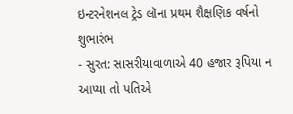ઇન્ટરનેશનલ ટ્રેડ લૉના પ્રથમ શૈક્ષણિક વર્ષનો શુભારંભ
- સુરત: સાસરીયાવાળાએ 40 હજાર રૂપિયા ન આપ્યા તો પતિએ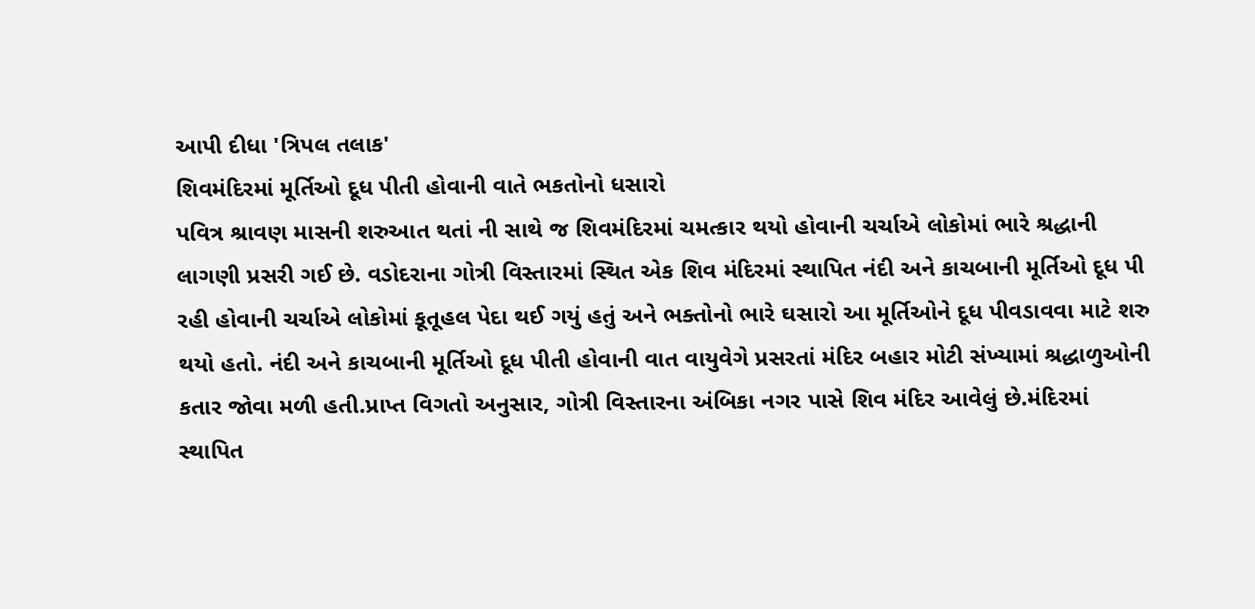આપી દીધા 'ત્રિપલ તલાક'
શિવમંદિરમાં મૂર્તિઓ દૂધ પીતી હોવાની વાતે ભકતોનો ધસારો
પવિત્ર શ્રાવણ માસની શરુઆત થતાં ની સાથે જ શિવમંદિરમાં ચમત્કાર થયો હોવાની ચર્ચાએ લોકોમાં ભારે શ્રદ્ધાની લાગણી પ્રસરી ગઈ છે. વડોદરાના ગોત્રી વિસ્તારમાં સ્થિત એક શિવ મંદિરમાં સ્થાપિત નંદી અને કાચબાની મૂર્તિઓ દૂધ પી રહી હોવાની ચર્ચાએ લોકોમાં કૂતૂહલ પેદા થઈ ગયું હતું અને ભક્તોનો ભારે ઘસારો આ મૂર્તિઓને દૂધ પીવડાવવા માટે શરુ થયો હતો. નંદી અને કાચબાની મૂર્તિઓ દૂધ પીતી હોવાની વાત વાયુવેગે પ્રસરતાં મંદિર બહાર મોટી સંખ્યામાં શ્રદ્ધાળુઓની કતાર જોવા મળી હતી.પ્રાપ્ત વિગતો અનુસાર, ગોત્રી વિસ્તારના અંબિકા નગર પાસે શિવ મંદિર આવેલું છે.મંદિરમાં સ્થાપિત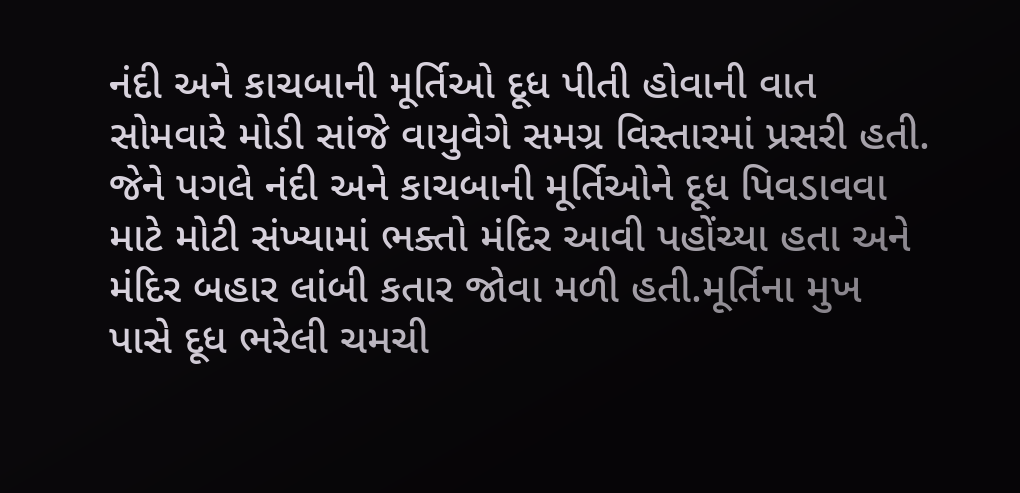નંદી અને કાચબાની મૂર્તિઓ દૂધ પીતી હોવાની વાત સોમવારે મોડી સાંજે વાયુવેગે સમગ્ર વિસ્તારમાં પ્રસરી હતી. જેને પગલે નંદી અને કાચબાની મૂર્તિઓને દૂધ પિવડાવવા માટે મોટી સંખ્યામાં ભક્તો મંદિર આવી પહોંચ્યા હતા અને મંદિર બહાર લાંબી કતાર જોવા મળી હતી.મૂર્તિના મુખ પાસે દૂધ ભરેલી ચમચી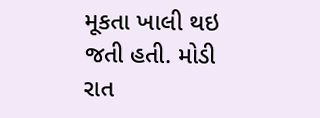મૂકતા ખાલી થઇ જતી હતી. મોડી રાત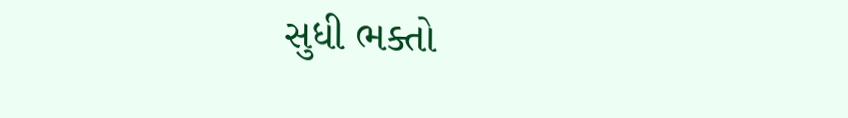સુધી ભક્તો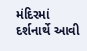મંદિરમાં દર્શનાર્થે આવી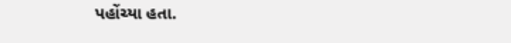પહોંચ્યા હતા.